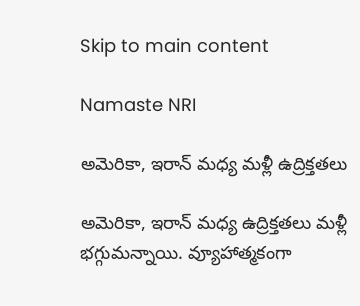Skip to main content

Namaste NRI

అమెరికా, ఇరాన్ మధ్య మళ్లీ ఉద్రిక్తతలు

అమెరికా, ఇరాన్ మధ్య ఉద్రిక్తతలు మళ్లీ భగ్గుమన్నాయి. వ్యూహాత్మకంగా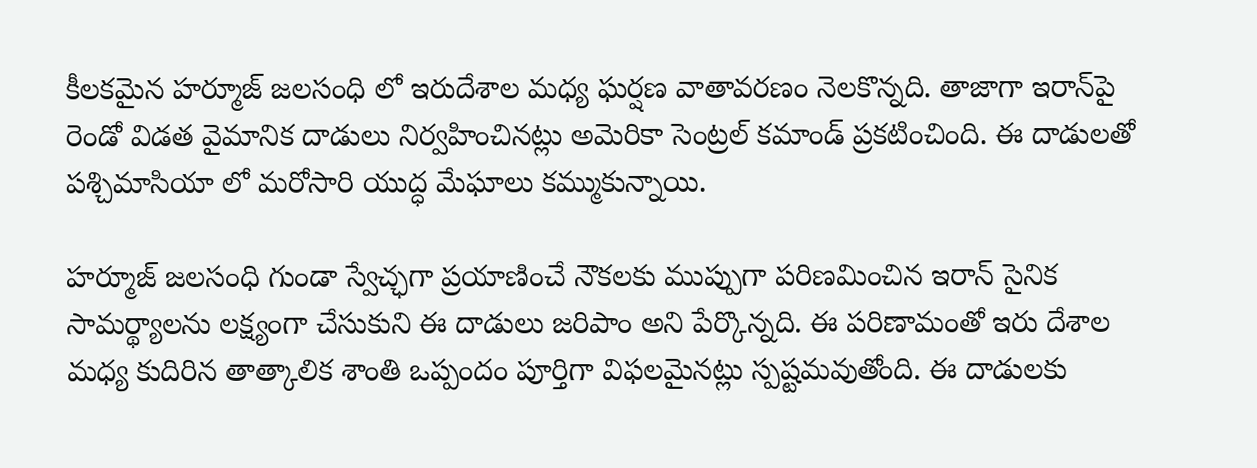కీలకమైన హ‌ర్మూజ్ జలసంధి లో ఇరుదేశాల మధ్య ఘర్షణ వాతావరణం నెలకొన్న‌ది. తాజాగా ఇరాన్‌పై రెండో విడత వైమానిక దాడులు నిర్వహించినట్లు అమెరికా సెంట్రల్ కమాండ్ ప్రకటించింది. ఈ దాడులతో పశ్చిమాసియా లో మరోసారి యుద్ధ మేఘాలు కమ్ముకున్నాయి.

హ‌ర్మూజ్ జలసంధి గుండా స్వేచ్ఛ‌గా ప్రయాణించే నౌకలకు ముప్పుగా పరిణమించిన ఇరాన్ సైనిక సామర్థ్యాలను లక్ష్యంగా చేసుకుని ఈ దాడులు జరిపాం అని పేర్కొన్న‌ది. ఈ పరిణామంతో ఇరు దేశాల మధ్య కుదిరిన తాత్కాలిక శాంతి ఒప్పందం పూర్తిగా విఫలమైనట్లు స్పష్టమవుతోంది. ఈ దాడులకు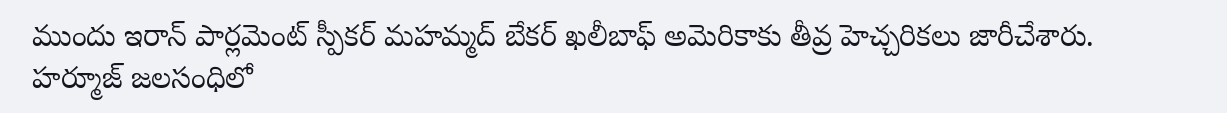ముందు ఇరాన్ పార్లమెంట్ స్పీకర్ మహమ్మద్ బేకర్ ఖలీబాఫ్ అమెరికాకు తీవ్ర హెచ్చరికలు జారీచేశారు. హ‌ర్మూజ్ జలసంధిలో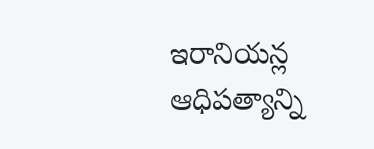ఇరానియన్ల ఆధిపత్యాన్ని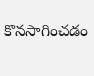కొనసాగించడం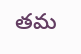తమ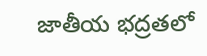జాతీయ భద్రతలో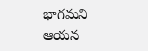భాగమని ఆయన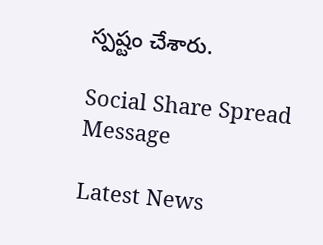స్పష్టం చేశారు.

Social Share Spread Message

Latest News